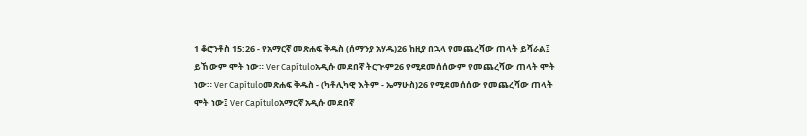1 ቆሮንቶስ 15:26 - የአማርኛ መጽሐፍ ቅዱስ (ሰማንያ አሃዱ)26 ከዚያ በኋላ የመጨረሻው ጠላት ይሻራል፤ ይኸውም ሞት ነው። Ver Capítuloአዲሱ መደበኛ ትርጒም26 የሚደመሰሰውም የመጨረሻው ጠላት ሞት ነው። Ver Capítuloመጽሐፍ ቅዱስ - (ካቶሊካዊ እትም - ኤማሁስ)26 የሚደመሰሰው የመጨረሻው ጠላት ሞት ነው፤ Ver Capítuloአማርኛ አዲሱ መደበኛ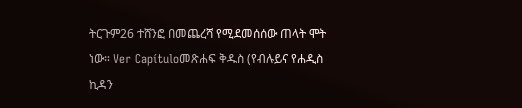ትርጉም26 ተሸንፎ በመጨረሻ የሚደመሰሰው ጠላት ሞት ነው። Ver Capítuloመጽሐፍ ቅዱስ (የብሉይና የሐዲስ ኪዳን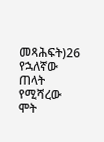መጻሕፍት)26 የኋለኛው ጠላት የሚሻረው ሞት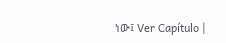ነው፤ Ver Capítulo |